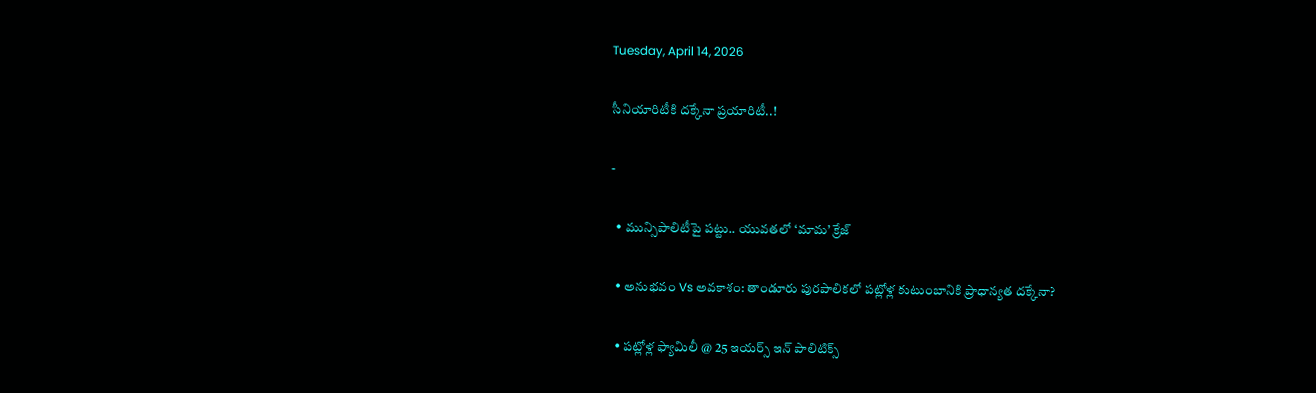Tuesday, April 14, 2026

సీనియారిటీకి దక్కేనా ప్రయారిటీ..!

-

  • మున్సిపాలిటీపై పట్టు.. యువతలో ‘మామ’ క్రేజ్

  • అనుభవం Vs అవకాశం: తాండూరు పురపాలికలో పట్లోళ్ల కుటుంబానికి ప్రాధాన్యత దక్కేనా?

  • పట్లోళ్ల ఫ్యామిలీ @ 25 ఇయర్స్ ఇన్ పాలిటిక్స్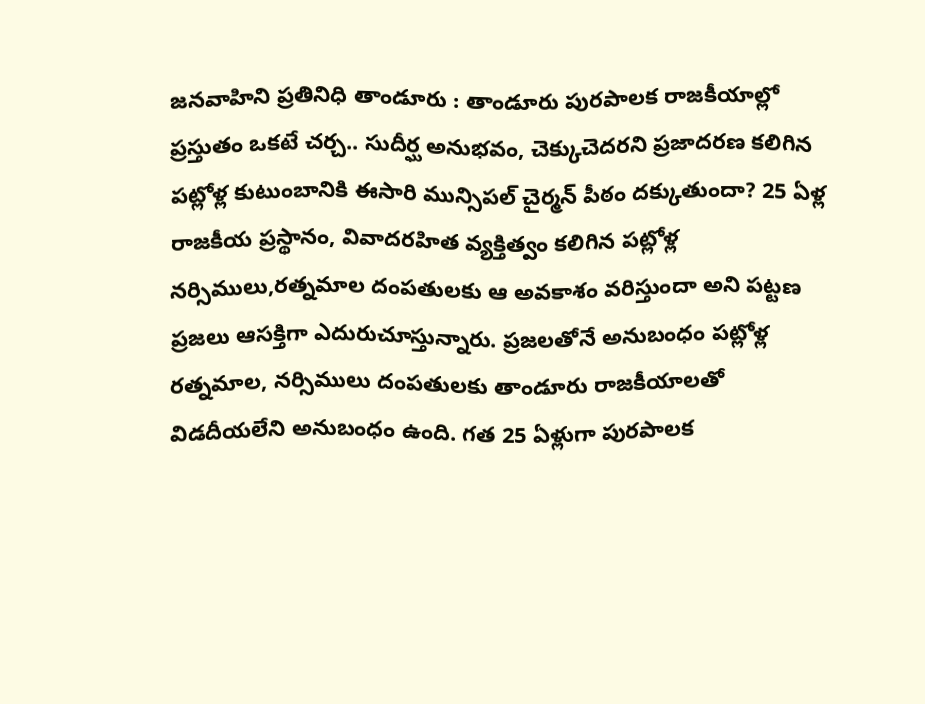జనవాహిని ప్రతినిధి తాండూరు : తాండూరు పురపాలక రాజకీయాల్లో ప్రస్తుతం ఒకటే చర్చ.. సుదీర్ఘ అనుభవం, చెక్కుచెదరని ప్రజాదరణ కలిగిన పట్లోళ్ల కుటుంబానికి ఈసారి మున్సిపల్ చైర్మన్ పీఠం దక్కుతుందా? 25 ఏళ్ల రాజకీయ ప్రస్థానం, వివాదరహిత వ్యక్తిత్వం కలిగిన పట్లోళ్ల నర్సిములు,రత్నమాల దంపతులకు ఆ అవకాశం వరిస్తుందా అని పట్టణ ప్రజలు ఆసక్తిగా ఎదురుచూస్తున్నారు. ప్రజలతోనే అనుబంధం పట్లోళ్ల రత్నమాల, నర్సిములు దంపతులకు తాండూరు రాజకీయాలతో విడదీయలేని అనుబంధం ఉంది. గత 25 ఏళ్లుగా పురపాలక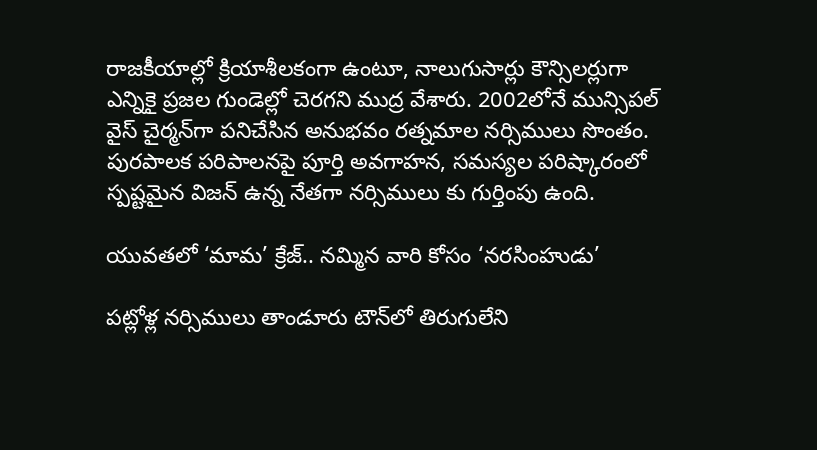రాజకీయాల్లో క్రియాశీలకంగా ఉంటూ, నాలుగుసార్లు కౌన్సిలర్లుగా ఎన్నికై ప్రజల గుండెల్లో చెరగని ముద్ర వేశారు. 2002లోనే మున్సిపల్ వైస్ చైర్మన్‌గా పనిచేసిన అనుభవం రత్నమాల నర్సిములు సొంతం. పురపాలక పరిపాలనపై పూర్తి అవగాహన, సమస్యల పరిష్కారంలో స్పష్టమైన విజన్ ఉన్న నేతగా నర్సిములు కు గుర్తింపు ఉంది.

యువతలో ‘మామ’ క్రేజ్.. నమ్మిన వారి కోసం ‘నరసింహుడు’

పట్లోళ్ల నర్సిములు తాండూరు టౌన్‌లో తిరుగులేని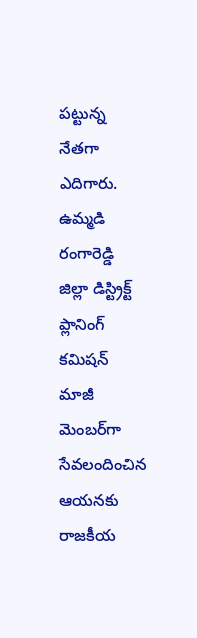పట్టున్న నేతగా ఎదిగారు. ఉమ్మడి రంగారెడ్డి జిల్లా డిస్ట్రిక్ట్ ప్లానింగ్ కమిషన్ మాజీ మెంబర్‌గా సేవలందించిన ఆయనకు రాజకీయ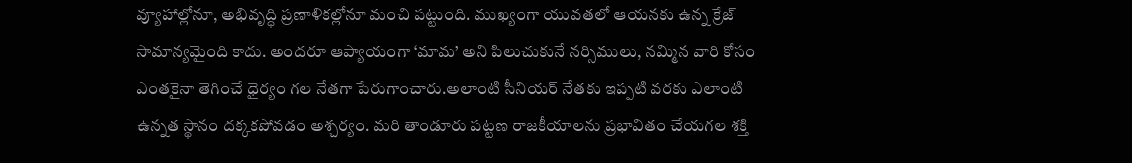వ్యూహాల్లోనూ, అభివృద్ధి ప్రణాళికల్లోనూ మంచి పట్టుంది. ముఖ్యంగా యువతలో ఆయనకు ఉన్న క్రేజ్ సామాన్యమైంది కాదు. అందరూ ఆప్యాయంగా ‘మామ’ అని పిలుచుకునే నర్సిములు, నమ్మిన వారి కోసం ఎంతకైనా తెగించే ధైర్యం గల నేతగా పేరుగాంచారు.అలాంటి సీనియర్ నేతకు ఇప్పటి వరకు ఎలాంటి ఉన్నత స్థానం దక్కకపోవడం అశ్చర్యం. మరి తాండూరు పట్టణ రాజకీయాలను ప్రభావితం చేయగల శక్తి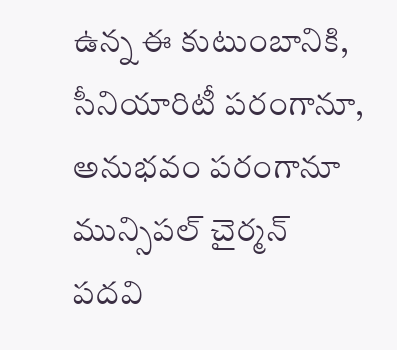ఉన్న ఈ కుటుంబానికి, సీనియారిటీ పరంగానూ, అనుభవం పరంగానూ మున్సిపల్ చైర్మన్ పదవి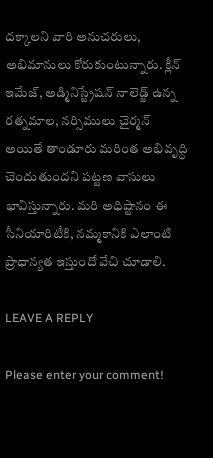దక్కాలని వారి అనుచరులు, అభిమానులు కోరుకుంటున్నారు. క్లీన్ ఇమేజ్, అడ్మినిస్ట్రేషన్ నాలెడ్జ్ ఉన్న రత్నమాల, నర్సిములు చైర్మన్ అయితే తాండూరు మరింత అభివృద్ధి చెందుతుందని పట్టణ వాసులు భావిస్తున్నారు. మరి అధిష్టానం ఈ సీనియారిటీకి, నమ్మకానికి ఎలాంటి ప్రాధాన్యత ఇస్తుందో వేచి చూడాలి.

LEAVE A REPLY

Please enter your comment!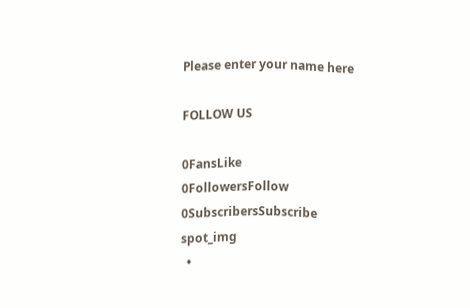Please enter your name here

FOLLOW US

0FansLike
0FollowersFollow
0SubscribersSubscribe
spot_img
  •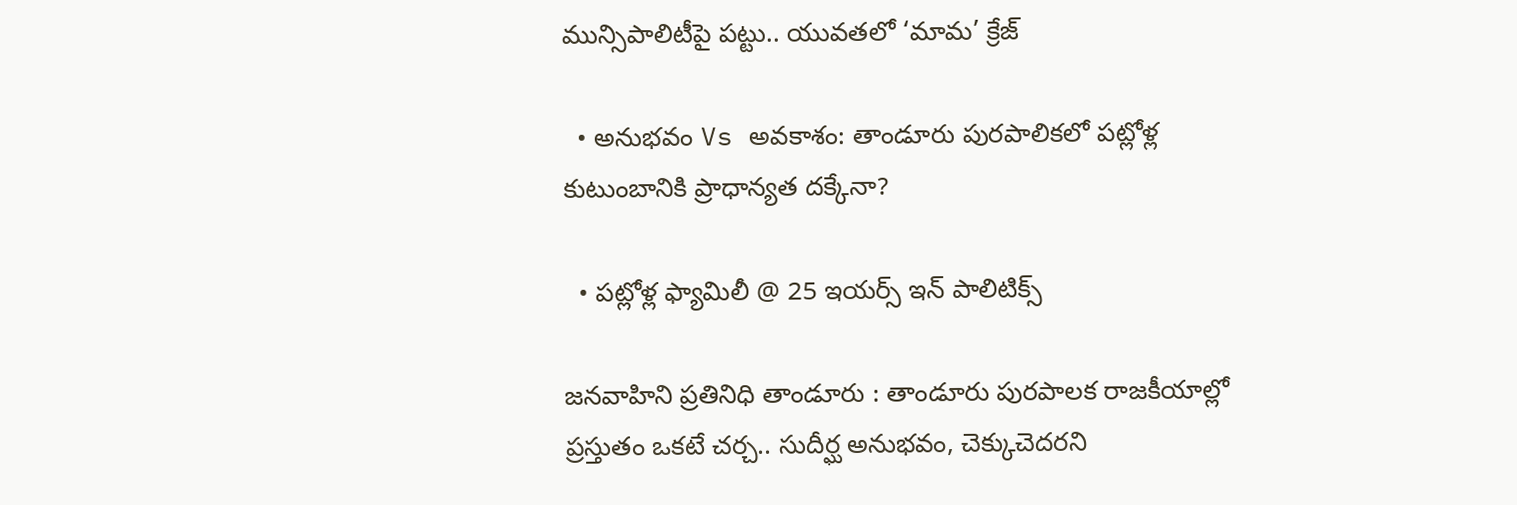మున్సిపాలిటీపై పట్టు.. యువతలో ‘మామ’ క్రేజ్

  • అనుభవం Vs అవకాశం: తాండూరు పురపాలికలో పట్లోళ్ల కుటుంబానికి ప్రాధాన్యత దక్కేనా?

  • పట్లోళ్ల ఫ్యామిలీ @ 25 ఇయర్స్ ఇన్ పాలిటిక్స్

జనవాహిని ప్రతినిధి తాండూరు : తాండూరు పురపాలక రాజకీయాల్లో ప్రస్తుతం ఒకటే చర్చ.. సుదీర్ఘ అనుభవం, చెక్కుచెదరని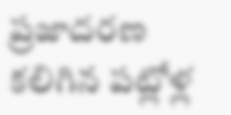ప్రజాదరణ కలిగిన పట్లోళ్ల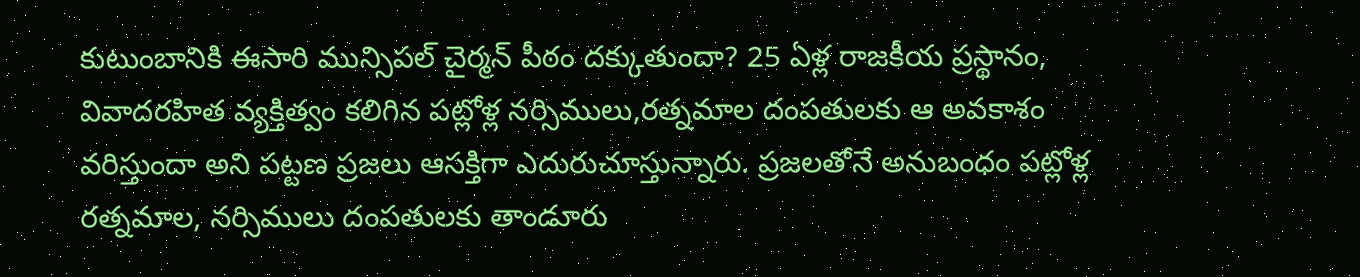కుటుంబానికి ఈసారి మున్సిపల్ చైర్మన్ పీఠం దక్కుతుందా? 25 ఏళ్ల రాజకీయ ప్రస్థానం, వివాదరహిత వ్యక్తిత్వం కలిగిన పట్లోళ్ల నర్సిములు,రత్నమాల దంపతులకు ఆ అవకాశం వరిస్తుందా అని పట్టణ ప్రజలు ఆసక్తిగా ఎదురుచూస్తున్నారు. ప్రజలతోనే అనుబంధం పట్లోళ్ల రత్నమాల, నర్సిములు దంపతులకు తాండూరు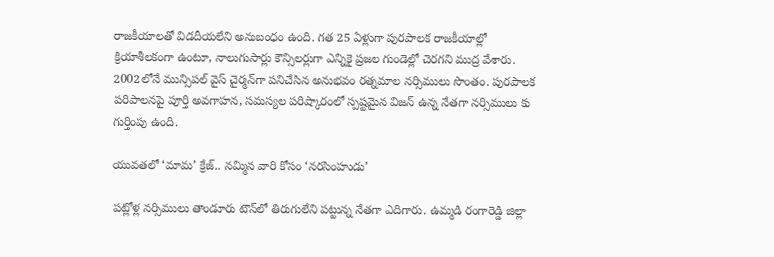రాజకీయాలతో విడదీయలేని అనుబంధం ఉంది. గత 25 ఏళ్లుగా పురపాలక రాజకీయాల్లో క్రియాశీలకంగా ఉంటూ, నాలుగుసార్లు కౌన్సిలర్లుగా ఎన్నికై ప్రజల గుండెల్లో చెరగని ముద్ర వేశారు. 2002లోనే మున్సిపల్ వైస్ చైర్మన్‌గా పనిచేసిన అనుభవం రత్నమాల నర్సిములు సొంతం. పురపాలక పరిపాలనపై పూర్తి అవగాహన, సమస్యల పరిష్కారంలో స్పష్టమైన విజన్ ఉన్న నేతగా నర్సిములు కు గుర్తింపు ఉంది.

యువతలో ‘మామ’ క్రేజ్.. నమ్మిన వారి కోసం ‘నరసింహుడు’

పట్లోళ్ల నర్సిములు తాండూరు టౌన్‌లో తిరుగులేని పట్టున్న నేతగా ఎదిగారు. ఉమ్మడి రంగారెడ్డి జిల్లా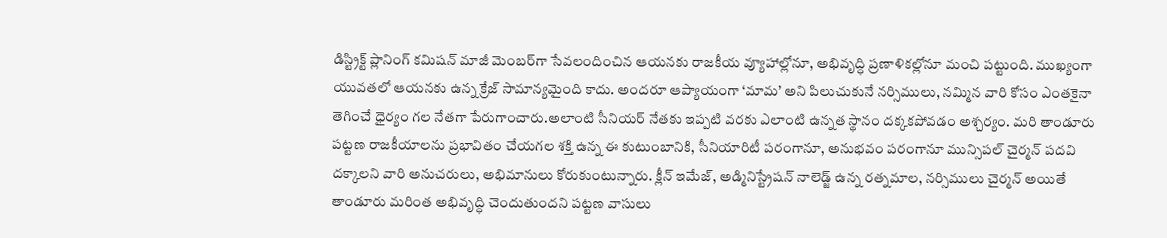డిస్ట్రిక్ట్ ప్లానింగ్ కమిషన్ మాజీ మెంబర్‌గా సేవలందించిన ఆయనకు రాజకీయ వ్యూహాల్లోనూ, అభివృద్ధి ప్రణాళికల్లోనూ మంచి పట్టుంది. ముఖ్యంగా యువతలో ఆయనకు ఉన్న క్రేజ్ సామాన్యమైంది కాదు. అందరూ ఆప్యాయంగా ‘మామ’ అని పిలుచుకునే నర్సిములు, నమ్మిన వారి కోసం ఎంతకైనా తెగించే ధైర్యం గల నేతగా పేరుగాంచారు.అలాంటి సీనియర్ నేతకు ఇప్పటి వరకు ఎలాంటి ఉన్నత స్థానం దక్కకపోవడం అశ్చర్యం. మరి తాండూరు పట్టణ రాజకీయాలను ప్రభావితం చేయగల శక్తి ఉన్న ఈ కుటుంబానికి, సీనియారిటీ పరంగానూ, అనుభవం పరంగానూ మున్సిపల్ చైర్మన్ పదవి దక్కాలని వారి అనుచరులు, అభిమానులు కోరుకుంటున్నారు. క్లీన్ ఇమేజ్, అడ్మినిస్ట్రేషన్ నాలెడ్జ్ ఉన్న రత్నమాల, నర్సిములు చైర్మన్ అయితే తాండూరు మరింత అభివృద్ధి చెందుతుందని పట్టణ వాసులు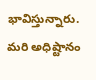భావిస్తున్నారు. మరి అధిష్టానం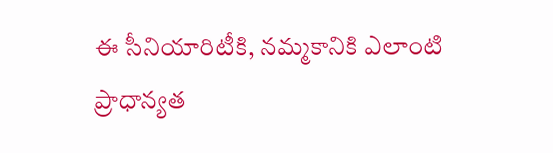ఈ సీనియారిటీకి, నమ్మకానికి ఎలాంటి ప్రాధాన్యత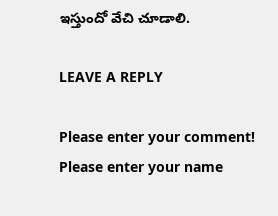ఇస్తుందో వేచి చూడాలి.

LEAVE A REPLY

Please enter your comment!
Please enter your name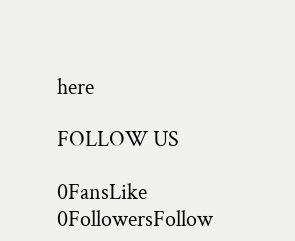here

FOLLOW US

0FansLike
0FollowersFollow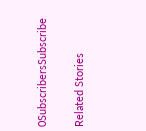0SubscribersSubscribe

Related Stories